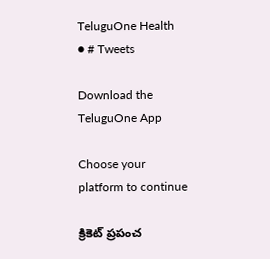TeluguOne Health
● # Tweets

Download the TeluguOne App

Choose your platform to continue

క్రికెట్ ప్రపంచ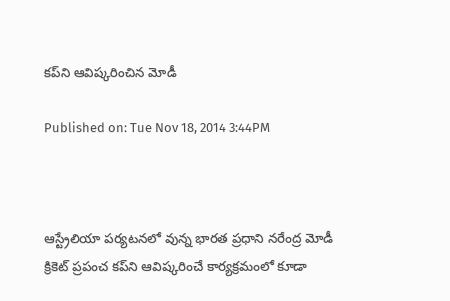కప్‌ని ఆవిష్కరించిన మోడీ

Published on: Tue Nov 18, 2014 3:44PM



ఆస్ట్రేలియా పర్యటనలో వున్న భారత ప్రధాని నరేంద్ర మోడీ క్రికెట్ ప్రపంచ కప్‌ని ఆవిష్కరించే కార్యక్రమంలో కూడా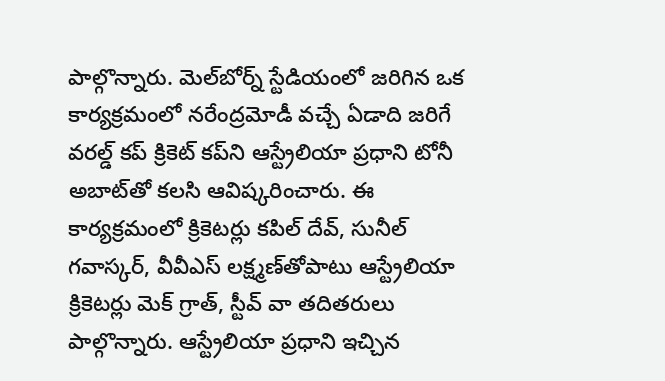పాల్గొన్నారు. మెల్‌బోర్న్ స్టేడియంలో జరిగిన ఒక కార్యక్రమంలో నరేంద్రమోడీ వచ్చే ఏడాది జరిగే వరల్డ్ కప్ క్రికెట్ కప్‌ని ఆస్ట్రేలియా ప్రధాని టోనీ అబాట్‌తో కలసి ఆవిష్కరించారు. ఈ కార్యక్రమంలో క్రికెటర్లు కపిల్ దేవ్, సునీల్ గవాస్కర్, వీవీఎస్ లక్ష్మణ్‌తోపాటు ఆస్ట్రేలియా క్రికెటర్లు మెక్ గ్రాత్, స్టీవ్ వా తదితరులు పాల్గొన్నారు. ఆస్ట్రేలియా ప్రధాని ఇచ్చిన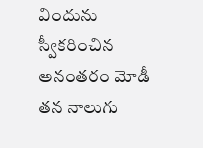విందును స్వీకరించిన అనంతరం మోడీ తన నాలుగు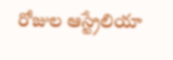రోజుల ఆస్ట్రేలియా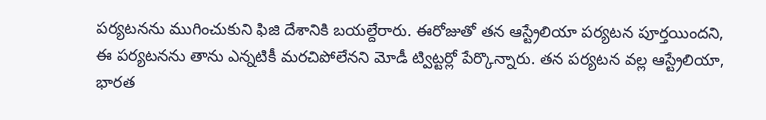పర్యటనను ముగించుకుని ఫిజి దేశానికి బయల్దేరారు. ఈరోజుతో తన ఆస్ట్రేలియా పర్యటన పూర్తయిందని, ఈ పర్యటనను తాను ఎన్నటికీ మరచిపోలేనని మోడీ ట్విట్టర్లో పేర్కొన్నారు. తన పర్యటన వల్ల ఆస్ట్రేలియా, భారత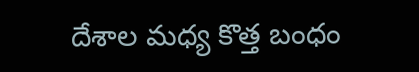దేశాల మధ్య కొత్త బంధం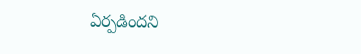ఏర్పడిందని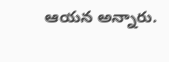ఆయన అన్నారు.